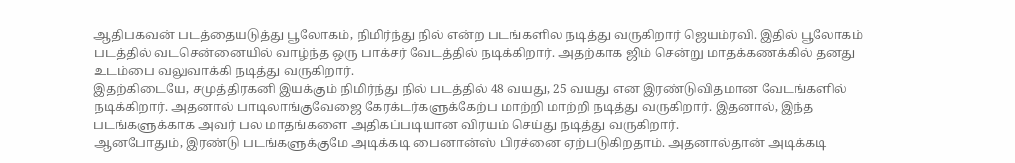ஆதிபகவன் படத்தையடுத்து பூலோகம், நிமிர்ந்து நில் என்ற படங்களில நடித்து வருகிறார் ஜெயம்ரவி. இதில் பூலோகம் படத்தில் வடசென்னையில் வாழ்ந்த ஒரு பாக்சர் வேடத்தில் நடிக்கிறார். அதற்காக ஜிம் சென்று மாதக்கணக்கில் தனது உடம்பை வலுவாக்கி நடித்து வருகிறார்.
இதற்கிடையே, சமுத்திரகனி இயக்கும் நிமிர்ந்து நில் படத்தில் 48 வயது, 25 வயது என இரண்டுவிதமான வேடங்களில் நடிக்கிறார். அதனால் பாடிலாங்குவேஜை கேரக்டர்களுக்கேற்ப மாற்றி மாற்றி நடித்து வருகிறார். இதனால், இந்த படங்களுக்காக அவர் பல மாதங்களை அதிகப்படியான விரயம் செய்து நடித்து வருகிறார்.
ஆனபோதும், இரண்டு படங்களுக்குமே அடிக்கடி பைனான்ஸ் பிரச்னை ஏற்படுகிறதாம். அதனால்தான் அடிக்கடி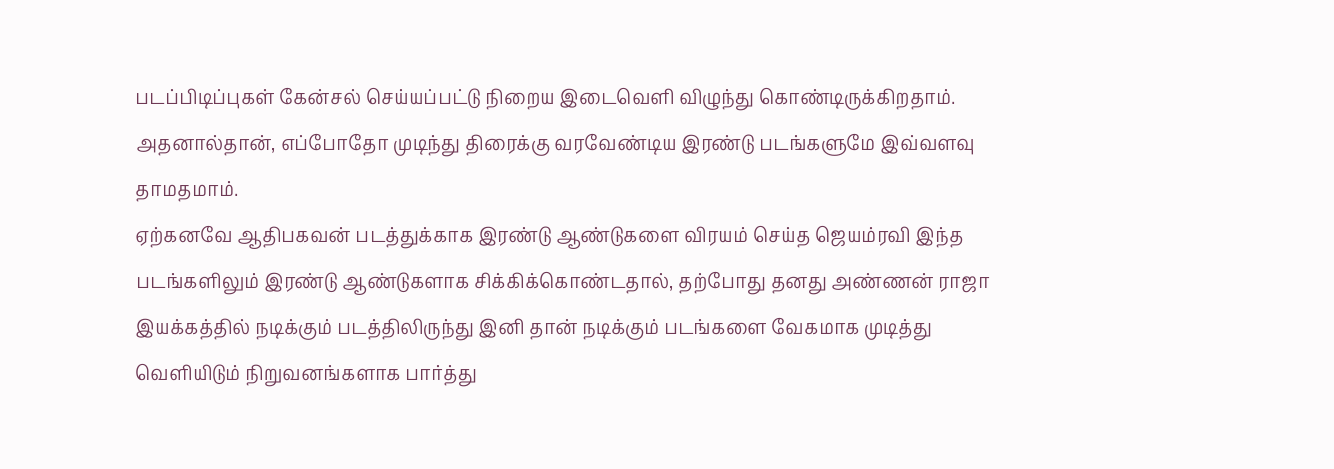படப்பிடிப்புகள் கேன்சல் செய்யப்பட்டு நிறைய இடைவெளி விழுந்து கொண்டிருக்கிறதாம். அதனால்தான், எப்போதோ முடிந்து திரைக்கு வரவேண்டிய இரண்டு படங்களுமே இவ்வளவு தாமதமாம்.
ஏற்கனவே ஆதிபகவன் படத்துக்காக இரண்டு ஆண்டுகளை விரயம் செய்த ஜெயம்ரவி இந்த படங்களிலும் இரண்டு ஆண்டுகளாக சிக்கிக்கொண்டதால், தற்போது தனது அண்ணன் ராஜா இயக்கத்தில் நடிக்கும் படத்திலிருந்து இனி தான் நடிக்கும் படங்களை வேகமாக முடித்து வெளியிடும் நிறுவனங்களாக பார்த்து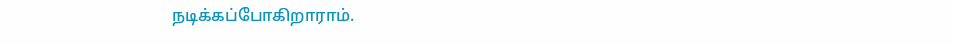நடிக்கப்போகிறாராம்.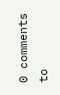0 comments to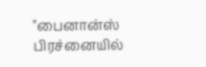"பைனான்ஸ் பிரச்னையில்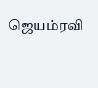ஜெயம்ரவி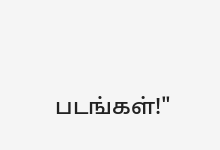படங்கள்!"